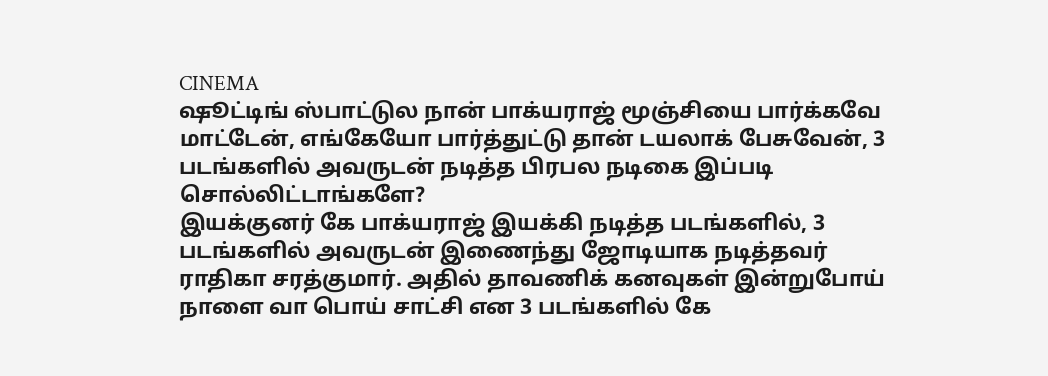CINEMA
ஷூட்டிங் ஸ்பாட்டுல நான் பாக்யராஜ் மூஞ்சியை பார்க்கவே மாட்டேன், எங்கேயோ பார்த்துட்டு தான் டயலாக் பேசுவேன், 3 படங்களில் அவருடன் நடித்த பிரபல நடிகை இப்படி சொல்லிட்டாங்களே?
இயக்குனர் கே பாக்யராஜ் இயக்கி நடித்த படங்களில், 3 படங்களில் அவருடன் இணைந்து ஜோடியாக நடித்தவர் ராதிகா சரத்குமார். அதில் தாவணிக் கனவுகள் இன்றுபோய் நாளை வா பொய் சாட்சி என 3 படங்களில் கே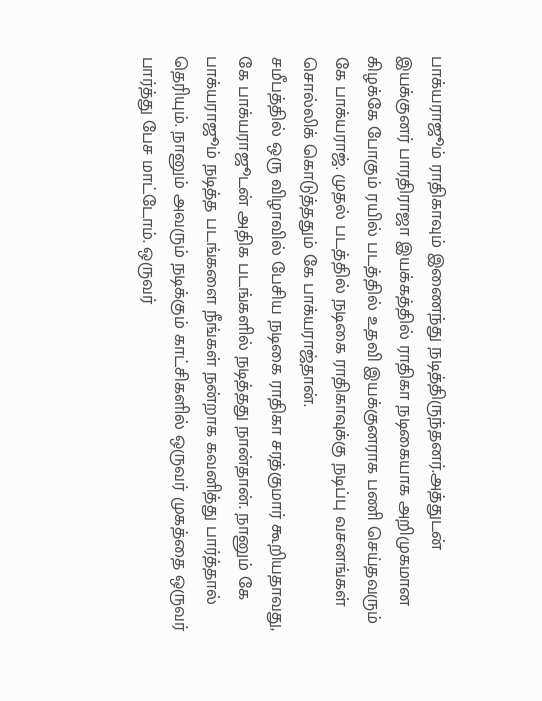பாக்யராஜூம் ராதிகாவும் இணைந்து நடித்திருந்தனர்.அத்துடன் இயக்குனர் பாரதிராஜா இயக்கத்தில் ராதிகா நடிகையாக அறிமுகமான கிழக்கே போகும் ரயில் படத்தில் உதவி இயக்குனராக பணி செய்தவரும் கே பாக்யராஜ். முதல் படத்தில் நடிகை ராதிகாவுக்கு நடிப்பு வசனங்கள் சொல்லிக் கொடுத்ததும் கே பாக்யராஜ்தான்.
சமீபத்தில் ஒரு விழாவில் பேசிய நடிகை ராதிகா சரத்குமார் கூறியதாவது, கே பாக்யராஜூடன் அதிக படங்களில் நடித்தது நான்தான். நானும் கே பாக்யராஜூம் நடித்த படங்களை நீங்கள் நன்றாக கவனித்து பார்த்தால் தெரியும். நானும் அவரும் நடிக்கும் காட்சிகளில் ஒருவர் முகத்தை ஒருவர் பார்த்து பேச மாட்டோம். ஒருவர்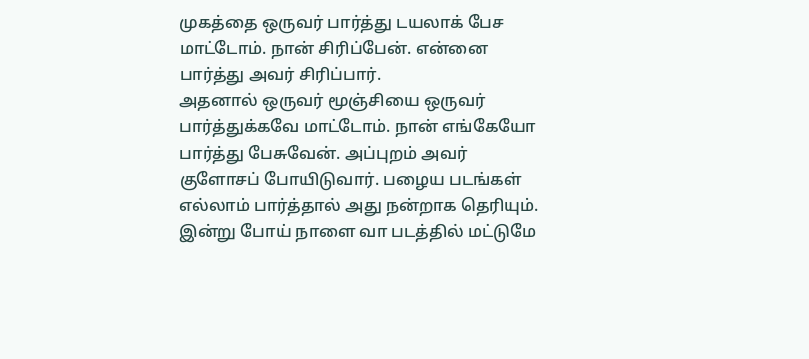முகத்தை ஒருவர் பார்த்து டயலாக் பேச மாட்டோம். நான் சிரிப்பேன். என்னை பார்த்து அவர் சிரிப்பார்.
அதனால் ஒருவர் மூஞ்சியை ஒருவர் பார்த்துக்கவே மாட்டோம். நான் எங்கேயோ பார்த்து பேசுவேன். அப்புறம் அவர் குளோசப் போயிடுவார். பழைய படங்கள் எல்லாம் பார்த்தால் அது நன்றாக தெரியும். இன்று போய் நாளை வா படத்தில் மட்டுமே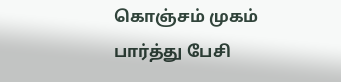கொஞ்சம் முகம் பார்த்து பேசி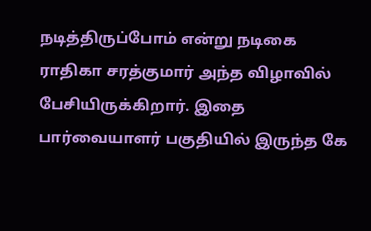நடித்திருப்போம் என்று நடிகை ராதிகா சரத்குமார் அந்த விழாவில் பேசியிருக்கிறார். இதை பார்வையாளர் பகுதியில் இருந்த கே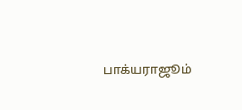பாக்யராஜூம்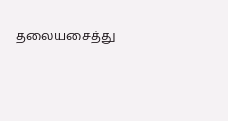தலையசைத்து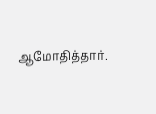ஆமோதித்தார்.